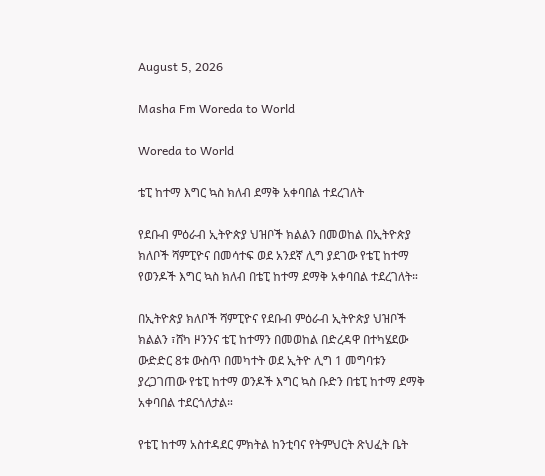August 5, 2026

Masha Fm Woreda to World

Woreda to World

ቴፒ ከተማ እግር ኳስ ክለብ ደማቅ አቀባበል ተደረገለት

የደቡብ ምዕራብ ኢትዮጵያ ህዝቦች ክልልን በመወከል በኢትዮጵያ ክለቦች ሻምፒዮና በመሳተፍ ወደ አንደኛ ሊግ ያደገው የቴፒ ከተማ የወንዶች እግር ኳስ ክለብ በቴፒ ከተማ ደማቅ አቀባበል ተደረገለት።

በኢትዮጵያ ክለቦች ሻምፒዮና የደቡብ ምዕራብ ኢትዮጵያ ህዝቦች ክልልን ፣ሸካ ዞንንና ቴፒ ከተማን በመወከል በድረዳዋ በተካሄደው ውድድር 8ቱ ውስጥ በመካተት ወደ ኢትዮ ሊግ 1 መግባቱን ያረጋገጠው የቴፒ ከተማ ወንዶች እግር ኳስ ቡድን በቴፒ ከተማ ደማቅ አቀባበል ተደርጎለታል።

የቴፒ ከተማ አስተዳደር ምክትል ከንቲባና የትምህርት ጽህፈት ቤት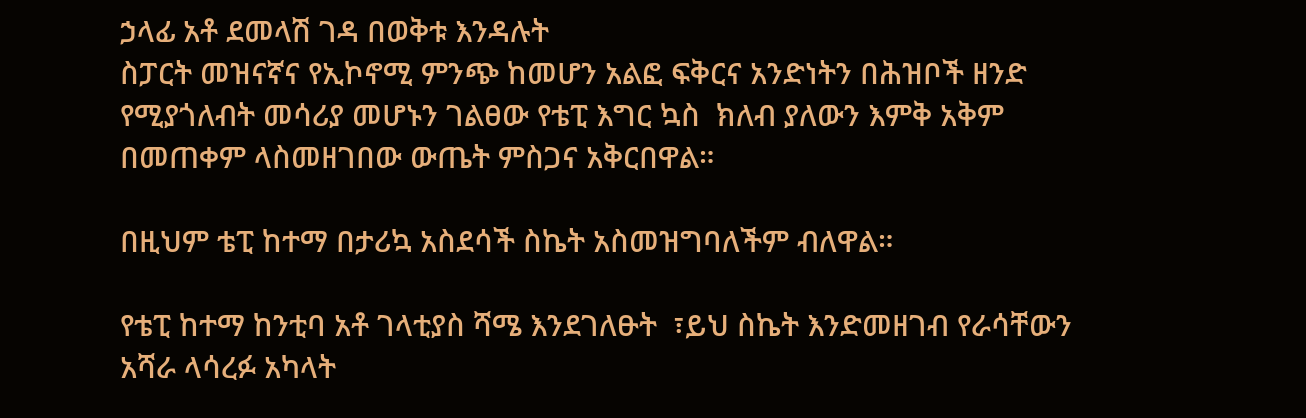ኃላፊ አቶ ደመላሽ ገዳ በወቅቱ እንዳሉት
ስፓርት መዝናኛና የኢኮኖሚ ምንጭ ከመሆን አልፎ ፍቅርና አንድነትን በሕዝቦች ዘንድ የሚያጎለብት መሳሪያ መሆኑን ገልፀው የቴፒ እግር ኳስ  ክለብ ያለውን እምቅ አቅም በመጠቀም ላስመዘገበው ውጤት ምስጋና አቅርበዋል።

በዚህም ቴፒ ከተማ በታሪኳ አስደሳች ስኬት አስመዝግባለችም ብለዋል።

የቴፒ ከተማ ከንቲባ አቶ ገላቲያስ ሻሜ እንደገለፁት  ፣ይህ ስኬት እንድመዘገብ የራሳቸውን አሻራ ላሳረፉ አካላት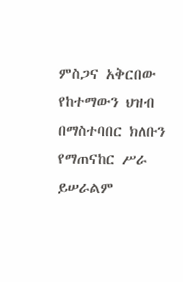ምስጋና አቅርበው የከተማውን ህዝብ በማስተባበር ክለቡን የማጠናከር ሥራ ይሠራልም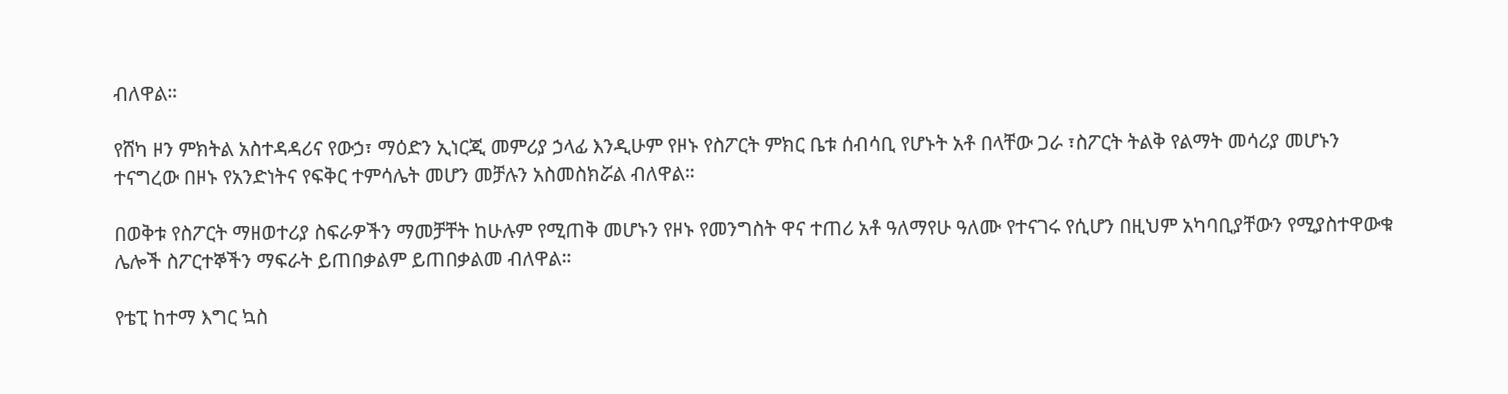ብለዋል።

የሸካ ዞን ምክትል አስተዳዳሪና የውኃ፣ ማዕድን ኢነርጂ መምሪያ ኃላፊ እንዲሁም የዞኑ የስፖርት ምክር ቤቱ ሰብሳቢ የሆኑት አቶ በላቸው ጋራ ፣ስፖርት ትልቅ የልማት መሳሪያ መሆኑን ተናግረው በዞኑ የአንድነትና የፍቅር ተምሳሌት መሆን መቻሉን አስመስክሯል ብለዋል።

በወቅቱ የስፖርት ማዘወተሪያ ስፍራዎችን ማመቻቸት ከሁሉም የሚጠቅ መሆኑን የዞኑ የመንግስት ዋና ተጠሪ አቶ ዓለማየሁ ዓለሙ የተናገሩ የሲሆን በዚህም አካባቢያቸውን የሚያስተዋውቁ ሌሎች ስፖርተኞችን ማፍራት ይጠበቃልም ይጠበቃልመ ብለዋል።

የቴፒ ከተማ እግር ኳስ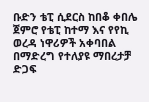ቡድን ቴፒ ሲደርስ ከበቆ ቀበሌ ጀምሮ የቴፒ ከተማ እና የየኪ ወረዳ ነዋሪዎች አቀባበል በማድረግ የተለያዩ ማበረታቻ ድጋፍ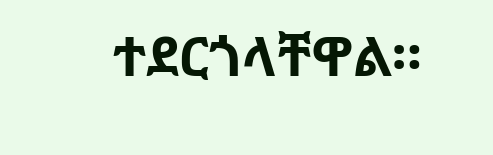ተደርጎላቸዋል።